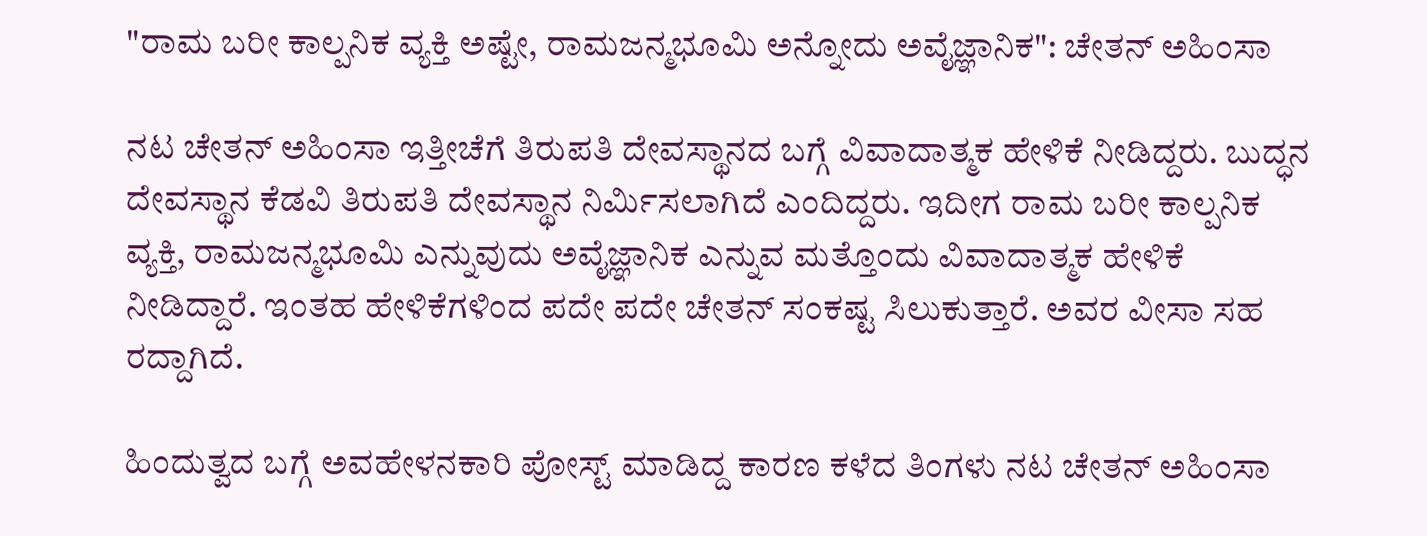"ರಾಮ ಬರೀ ಕಾಲ್ಪನಿಕ ವ್ಯಕ್ತಿ ಅಷ್ಟೇ, ರಾಮಜನ್ಮಭೂಮಿ ಅನ್ನೋದು ಅವೈಜ್ಞಾನಿಕ": ಚೇತನ್ ಅಹಿಂಸಾ

ನಟ ಚೇತನ್ ಅಹಿಂಸಾ ಇತ್ತೀಚೆಗೆ ತಿರುಪತಿ ದೇವಸ್ಥಾನದ ಬಗ್ಗೆ ವಿವಾದಾತ್ಮಕ ಹೇಳಿಕೆ ನೀಡಿದ್ದರು. ಬುದ್ಧನ ದೇವಸ್ಥಾನ ಕೆಡವಿ ತಿರುಪತಿ ದೇವಸ್ಥಾನ ನಿರ್ಮಿಸಲಾಗಿದೆ ಎಂದಿದ್ದರು. ಇದೀಗ ರಾಮ ಬರೀ ಕಾಲ್ಪನಿಕ ವ್ಯಕ್ತಿ, ರಾಮಜನ್ಮಭೂಮಿ ಎನ್ನುವುದು ಅವೈಜ್ಞಾನಿಕ ಎನ್ನುವ ಮತ್ತೊಂದು ವಿವಾದಾತ್ಮಕ ಹೇಳಿಕೆ ನೀಡಿದ್ದಾರೆ. ಇಂತಹ ಹೇಳಿಕೆಗಳಿಂದ ಪದೇ ಪದೇ ಚೇತನ್ ಸಂಕಷ್ಟ ಸಿಲುಕುತ್ತಾರೆ. ಅವರ ವೀಸಾ ಸಹ ರದ್ದಾಗಿದೆ.

ಹಿಂದುತ್ವದ ಬಗ್ಗೆ ಅವಹೇಳನಕಾರಿ ಪೋಸ್ಟ್ ಮಾಡಿದ್ದ ಕಾರಣ ಕಳೆದ ತಿಂಗಳು ನಟ ಚೇತನ್ ಅಹಿಂಸಾ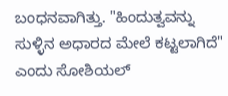ಬಂಧನವಾಗಿತ್ತು. "ಹಿಂದುತ್ವವನ್ನು ಸುಳ್ಳಿನ ಅಧಾರದ ಮೇಲೆ ಕಟ್ಟಲಾಗಿದೆ" ಎಂದು ಸೋಶಿಯಲ್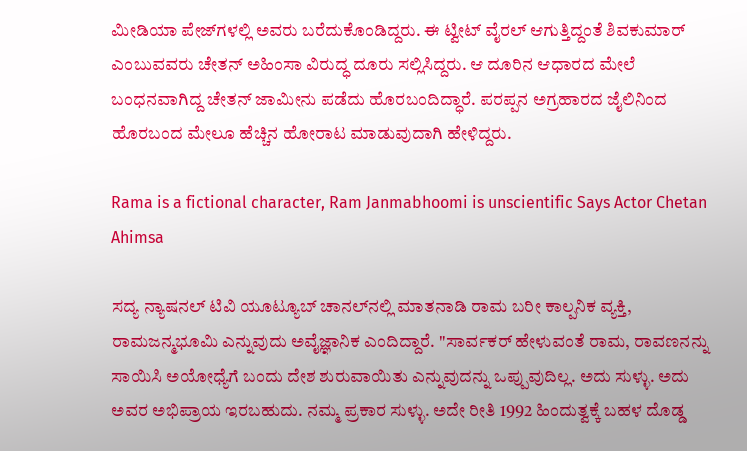ಮೀಡಿಯಾ ಪೇಜ್‌ಗಳಲ್ಲಿ ಅವರು ಬರೆದುಕೊಂಡಿದ್ದರು. ಈ ಟ್ವೀಟ್‌ ವೈರಲ್‌ ಆಗುತ್ತಿದ್ದಂತೆ ಶಿವಕುಮಾರ್‌ ಎಂಬುವವರು ಚೇತನ್‌ ಅಹಿಂಸಾ ವಿರುದ್ಧ ದೂರು ಸಲ್ಲಿಸಿದ್ದರು. ಆ ದೂರಿನ ಆಧಾರದ ಮೇಲೆ ಬಂಧನವಾಗಿದ್ದ ಚೇತನ್ ಜಾಮೀನು ಪಡೆದು ಹೊರಬಂದಿದ್ಧಾರೆ. ಪರಪ್ಪನ ಅಗ್ರಹಾರದ ಜೈಲಿನಿಂದ ಹೊರಬಂದ ಮೇಲೂ ಹೆಚ್ಚಿನ ಹೋರಾಟ ಮಾಡುವುದಾಗಿ ಹೇಳಿದ್ದರು.

Rama is a fictional character, Ram Janmabhoomi is unscientific Says Actor Chetan Ahimsa

ಸದ್ಯ ನ್ಯಾಷನಲ್ ಟಿವಿ ಯೂಟ್ಯೂಬ್ ಚಾನಲ್‌ನಲ್ಲಿ ಮಾತನಾಡಿ ರಾಮ ಬರೀ ಕಾಲ್ಪನಿಕ ವ್ಯಕ್ತಿ, ರಾಮಜನ್ಮಭೂಮಿ ಎನ್ನುವುದು ಅವೈಜ್ಞಾನಿಕ ಎಂದಿದ್ದಾರೆ. "ಸಾರ್ವಕರ್ ಹೇಳುವಂತೆ ರಾಮ, ರಾವಣನನ್ನು ಸಾಯಿಸಿ ಅಯೋಧ್ಯೆಗೆ ಬಂದು ದೇಶ ಶುರುವಾಯಿತು ಎನ್ನುವುದನ್ನು ಒಪ್ಪುವುದಿಲ್ಲ. ಅದು ಸುಳ್ಳು. ಅದು ಅವರ ಅಭಿಪ್ರಾಯ ಇರಬಹುದು. ನಮ್ಮ ಪ್ರಕಾರ ಸುಳ್ಳು. ಅದೇ ರೀತಿ 1992 ಹಿಂದುತ್ವಕ್ಕೆ ಬಹಳ ದೊಡ್ಡ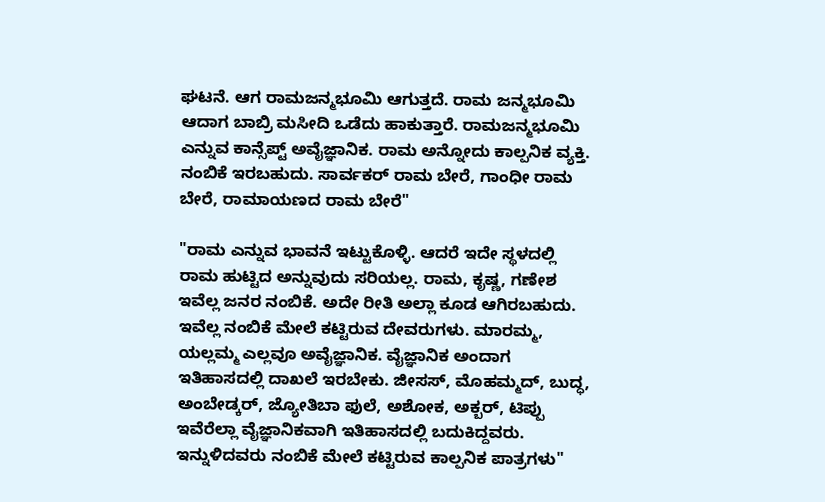ಘಟನೆ. ಆಗ ರಾಮಜನ್ಮಭೂಮಿ ಆಗುತ್ತದೆ. ರಾಮ ಜನ್ಮಭೂಮಿ ಆದಾಗ ಬಾಬ್ರಿ ಮಸೀದಿ ಒಡೆದು ಹಾಕುತ್ತಾರೆ. ರಾಮಜನ್ಮಭೂಮಿ ಎನ್ನುವ ಕಾನ್ಸೆಪ್ಟ್ ಅವೈಜ್ಞಾನಿಕ. ರಾಮ ಅನ್ನೋದು ಕಾಲ್ಪನಿಕ ವ್ಯಕ್ತಿ. ನಂಬಿಕೆ ಇರಬಹುದು. ಸಾರ್ವಕರ್ ರಾಮ ಬೇರೆ, ಗಾಂಧೀ ರಾಮ ಬೇರೆ, ರಾಮಾಯಣದ ರಾಮ ಬೇರೆ"

"ರಾಮ ಎನ್ನುವ ಭಾವನೆ ಇಟ್ಟುಕೊಳ್ಳಿ. ಆದರೆ ಇದೇ ಸ್ಥಳದಲ್ಲಿ ರಾಮ ಹುಟ್ಟಿದ ಅನ್ನುವುದು ಸರಿಯಲ್ಲ. ರಾಮ, ಕೃಷ್ಣ, ಗಣೇಶ ಇವೆಲ್ಲ ಜನರ ನಂಬಿಕೆ. ಅದೇ ರೀತಿ ಅಲ್ಲಾ ಕೂಡ ಆಗಿರಬಹುದು. ಇವೆಲ್ಲ ನಂಬಿಕೆ ಮೇಲೆ ಕಟ್ಟಿರುವ ದೇವರುಗಳು. ಮಾರಮ್ಮ, ಯಲ್ಲಮ್ಮ ಎಲ್ಲವೂ ಅವೈಜ್ಞಾನಿಕ. ವೈಜ್ಞಾನಿಕ ಅಂದಾಗ ಇತಿಹಾಸದಲ್ಲಿ ದಾಖಲೆ ಇರಬೇಕು. ಜೀಸಸ್, ಮೊಹಮ್ಮದ್, ಬುದ್ಧ, ಅಂಬೇಡ್ಕರ್, ಜ್ಯೋತಿಬಾ ಫುಲೆ, ಅಶೋಕ, ಅಕ್ಬರ್, ಟಿಪ್ಪು ಇವೆರೆಲ್ಲಾ ವೈಜ್ಞಾನಿಕವಾಗಿ ಇತಿಹಾಸದಲ್ಲಿ ಬದುಕಿದ್ದವರು. ಇನ್ನುಳಿದವರು ನಂಬಿಕೆ ಮೇಲೆ ಕಟ್ಟಿರುವ ಕಾಲ್ಪನಿಕ ಪಾತ್ರಗಳು"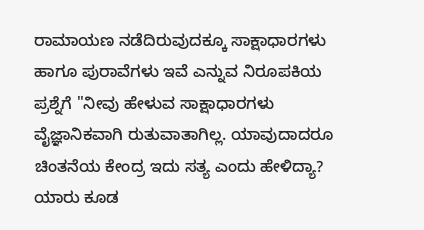ರಾಮಾಯಣ ನಡೆದಿರುವುದಕ್ಕೂ ಸಾಕ್ಷಾಧಾರಗಳು ಹಾಗೂ ಪುರಾವೆಗಳು ಇವೆ ಎನ್ನುವ ನಿರೂಪಕಿಯ ಪ್ರಶ್ನೆಗೆ "ನೀವು ಹೇಳುವ ಸಾಕ್ಷಾಧಾರಗಳು ವೈಜ್ಞಾನಿಕವಾಗಿ ರುತುವಾತಾಗಿಲ್ಲ. ಯಾವುದಾದರೂ ಚಿಂತನೆಯ ಕೇಂದ್ರ ಇದು ಸತ್ಯ ಎಂದು ಹೇಳಿದ್ಯಾ? ಯಾರು ಕೂಡ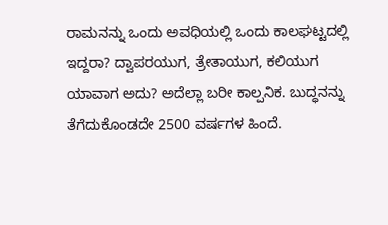ರಾಮನನ್ನು ಒಂದು ಅವಧಿಯಲ್ಲಿ ಒಂದು ಕಾಲಘಟ್ಟದಲ್ಲಿ ಇದ್ದರಾ? ದ್ವಾಪರಯುಗ, ತ್ರೇತಾಯುಗ, ಕಲಿಯುಗ ಯಾವಾಗ ಅದು? ಅದೆಲ್ಲಾ ಬರೀ ಕಾಲ್ಪನಿಕ. ಬುದ್ಧನನ್ನು ತೆಗೆದುಕೊಂಡದೇ 2500 ವರ್ಷಗಳ ಹಿಂದೆ.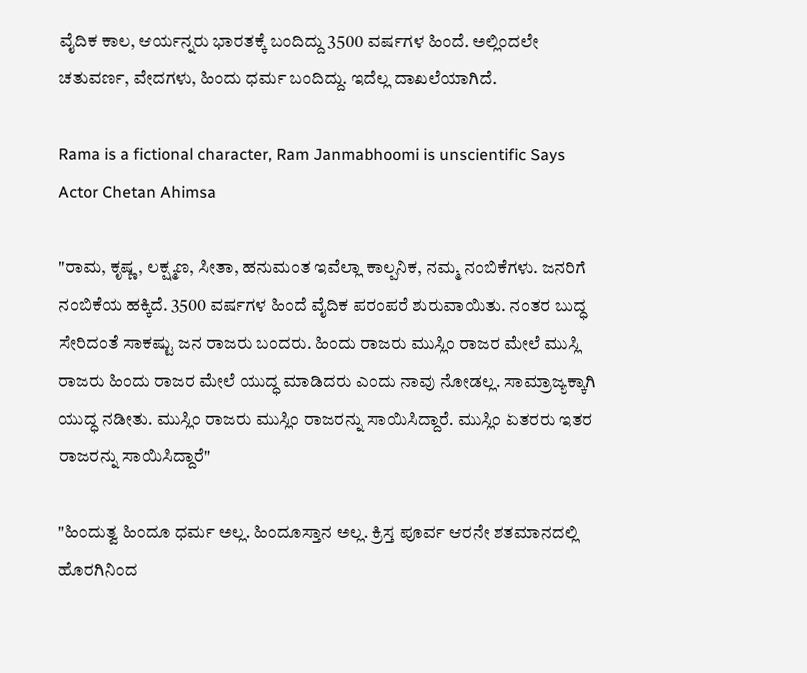ವೈದಿಕ ಕಾಲ, ಆರ್ಯನ್ನರು ಭಾರತಕ್ಕೆ ಬಂದಿದ್ದು 3500 ವರ್ಷಗಳ ಹಿಂದೆ. ಅಲ್ಲಿಂದಲೇ ಚತುವರ್ಣ, ವೇದಗಳು, ಹಿಂದು ಧರ್ಮ ಬಂದಿದ್ದು. ಇದೆಲ್ಲ ದಾಖಲೆಯಾಗಿದೆ.

Rama is a fictional character, Ram Janmabhoomi is unscientific Says Actor Chetan Ahimsa

"ರಾಮ, ಕೃಷ್ಣ, ಲಕ್ಷ್ಮಣ, ಸೀತಾ, ಹನುಮಂತ ಇವೆಲ್ಲಾ ಕಾಲ್ಪನಿಕ, ನಮ್ಮ ನಂಬಿಕೆಗಳು. ಜನರಿಗೆ ನಂಬಿಕೆಯ ಹಕ್ಕಿದೆ. 3500 ವರ್ಷಗಳ ಹಿಂದೆ ವೈದಿಕ ಪರಂಪರೆ ಶುರುವಾಯಿತು. ನಂತರ ಬುದ್ಧ ಸೇರಿದಂತೆ ಸಾಕಷ್ಟು ಜನ ರಾಜರು ಬಂದರು. ಹಿಂದು ರಾಜರು ಮುಸ್ಲಿಂ ರಾಜರ ಮೇಲೆ ಮುಸ್ಲಿ ರಾಜರು ಹಿಂದು ರಾಜರ ಮೇಲೆ ಯುದ್ಧ ಮಾಡಿದರು ಎಂದು ನಾವು ನೋಡಲ್ಲ. ಸಾಮ್ರಾಜ್ಯಕ್ಕಾಗಿ ಯುದ್ಧ ನಡೀತು. ಮುಸ್ಲಿಂ ರಾಜರು ಮುಸ್ಲಿಂ ರಾಜರನ್ನು ಸಾಯಿಸಿದ್ದಾರೆ. ಮುಸ್ಲಿಂ ಏತರರು ಇತರ ರಾಜರನ್ನು ಸಾಯಿಸಿದ್ದಾರೆ"

"ಹಿಂದುತ್ವ ಹಿಂದೂ ಧರ್ಮ ಅಲ್ಲ. ಹಿಂದೂಸ್ತಾನ ಅಲ್ಲ. ಕ್ರಿಸ್ತ ಪೂರ್ವ ಆರನೇ ಶತಮಾನದಲ್ಲಿ ಹೊರಗಿನಿಂದ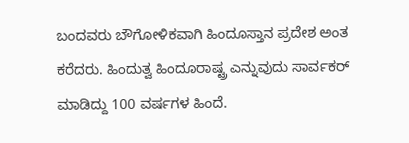ಬಂದವರು ಬೌಗೋಳಿಕವಾಗಿ ಹಿಂದೂಸ್ತಾನ ಪ್ರದೇಶ ಅಂತ ಕರೆದರು. ಹಿಂದುತ್ವ ಹಿಂದೂರಾಷ್ಟ್ರ ಎನ್ನುವುದು ಸಾರ್ವಕರ್ ಮಾಡಿದ್ದು 100 ವರ್ಷಗಳ ಹಿಂದೆ.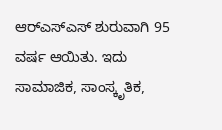ಆರ್‌ಎಸ್‌ಎಸ್ ಶುರುವಾಗಿ 95 ವರ್ಷ ಆಯಿತು. ಇದು ಸಾಮಾಜಿಕ, ಸಾಂಸ್ಕೃತಿಕ,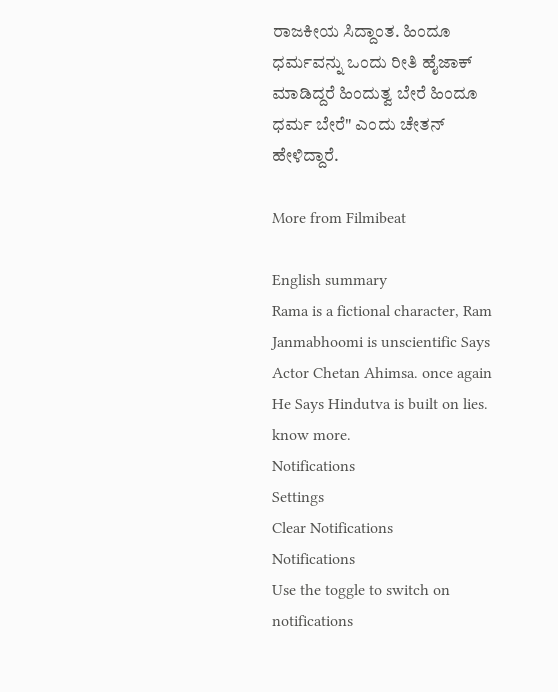ರಾಜಕೀಯ ಸಿದ್ದಾಂತ. ಹಿಂದೂ ಧರ್ಮವನ್ನು ಒಂದು ರೀತಿ ಹೈಜಾಕ್ ಮಾಡಿದ್ದರೆ ಹಿಂದುತ್ವ ಬೇರೆ ಹಿಂದೂ ಧರ್ಮ ಬೇರೆ" ಎಂದು ಚೇತನ್ ಹೇಳಿದ್ದಾರೆ.

More from Filmibeat

English summary
Rama is a fictional character, Ram Janmabhoomi is unscientific Says Actor Chetan Ahimsa. once again He Says Hindutva is built on lies. know more.
Notifications
Settings
Clear Notifications
Notifications
Use the toggle to switch on notifications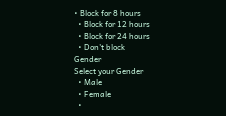• Block for 8 hours
  • Block for 12 hours
  • Block for 24 hours
  • Don't block
Gender
Select your Gender
  • Male
  • Female
  •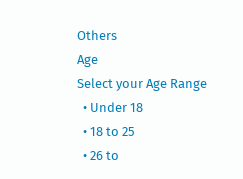Others
Age
Select your Age Range
  • Under 18
  • 18 to 25
  • 26 to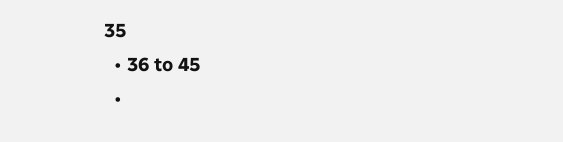35
  • 36 to 45
  •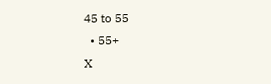45 to 55
  • 55+
X